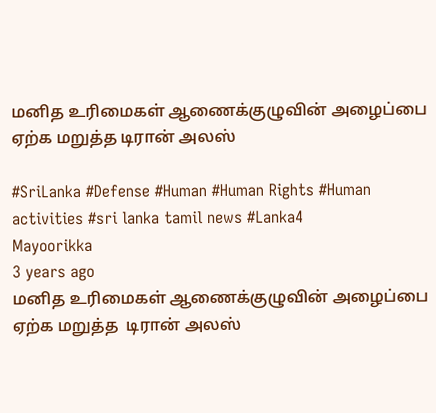மனித உரிமைகள் ஆணைக்குழுவின் அழைப்பை ஏற்க மறுத்த டிரான் அலஸ்

#SriLanka #Defense #Human #Human Rights #Human activities #sri lanka tamil news #Lanka4
Mayoorikka
3 years ago
மனித உரிமைகள் ஆணைக்குழுவின் அழைப்பை ஏற்க மறுத்த  டிரான் அலஸ்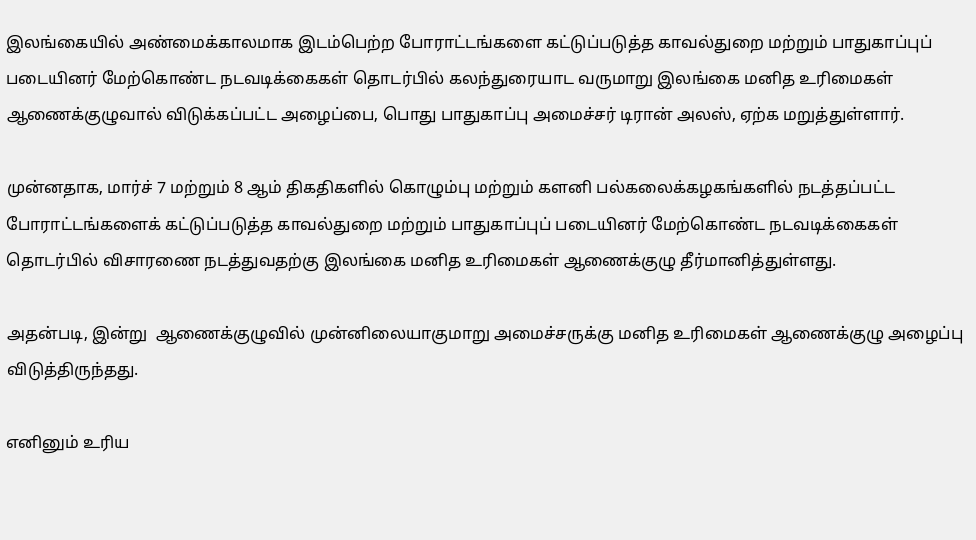இலங்கையில் அண்மைக்காலமாக இடம்பெற்ற போராட்டங்களை கட்டுப்படுத்த காவல்துறை மற்றும் பாதுகாப்புப் படையினர் மேற்கொண்ட நடவடிக்கைகள் தொடர்பில் கலந்துரையாட வருமாறு இலங்கை மனித உரிமைகள் ஆணைக்குழுவால் விடுக்கப்பட்ட அழைப்பை, பொது பாதுகாப்பு அமைச்சர் டிரான் அலஸ், ஏற்க மறுத்துள்ளார்.

முன்னதாக, மார்ச் 7 மற்றும் 8 ஆம் திகதிகளில் கொழும்பு மற்றும் களனி பல்கலைக்கழகங்களில் நடத்தப்பட்ட போராட்டங்களைக் கட்டுப்படுத்த காவல்துறை மற்றும் பாதுகாப்புப் படையினர் மேற்கொண்ட நடவடிக்கைகள் தொடர்பில் விசாரணை நடத்துவதற்கு இலங்கை மனித உரிமைகள் ஆணைக்குழு தீர்மானித்துள்ளது.

அதன்படி, இன்று  ஆணைக்குழுவில் முன்னிலையாகுமாறு அமைச்சருக்கு மனித உரிமைகள் ஆணைக்குழு அழைப்பு விடுத்திருந்தது.

எனினும் உரிய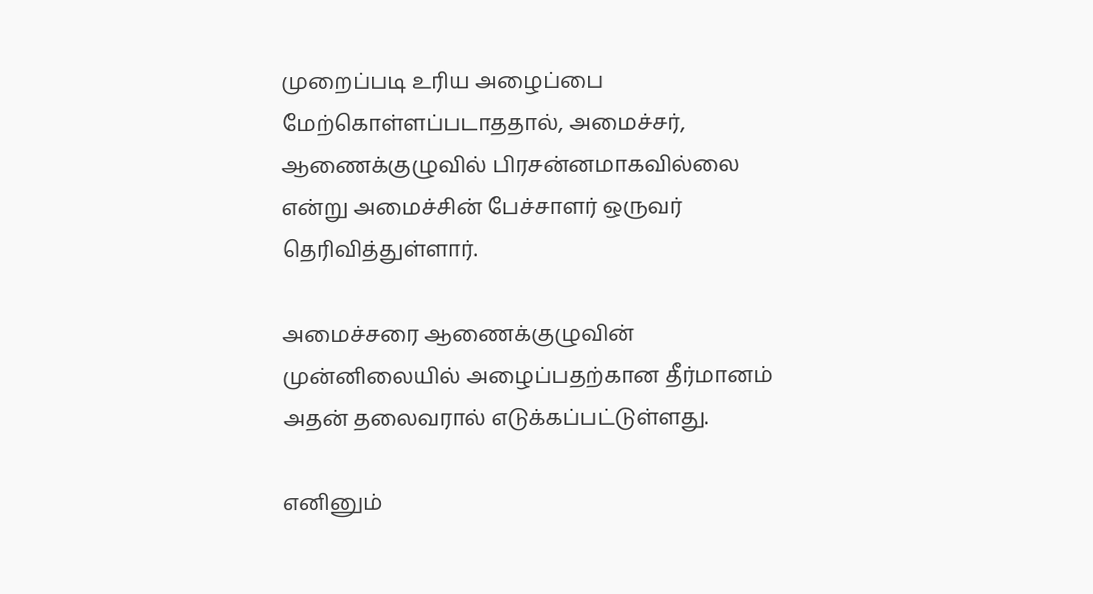முறைப்படி உரிய அழைப்பை மேற்கொள்ளப்படாததால், அமைச்சர், ஆணைக்குழுவில் பிரசன்னமாகவில்லை என்று அமைச்சின் பேச்சாளர் ஒருவர் தெரிவித்துள்ளார்.

அமைச்சரை ஆணைக்குழுவின் முன்னிலையில் அழைப்பதற்கான தீர்மானம் அதன் தலைவரால் எடுக்கப்பட்டுள்ளது.

எனினும்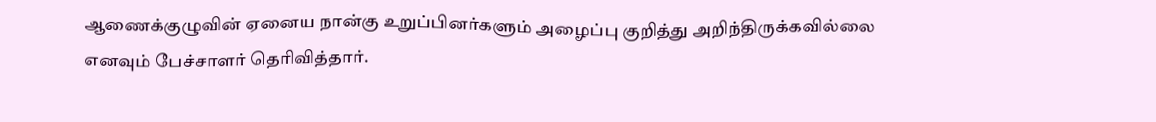ஆணைக்குழுவின் ஏனைய நான்கு உறுப்பினர்களும் அழைப்பு குறித்து அறிந்திருக்கவில்லை எனவும் பேச்சாளர் தெரிவித்தார்.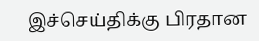இச்செய்திக்கு பிரதான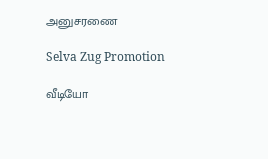அனுசரணை

Selva Zug Promotion

வீடியோ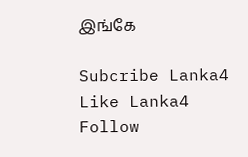இங்கே

Subcribe Lanka4
Like Lanka4
Follow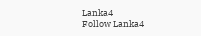Lanka4
Follow Lanka4